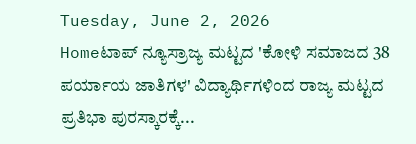Tuesday, June 2, 2026
Homeಟಾಪ್ ನ್ಯೂಸ್ರಾಜ್ಯ ಮಟ್ಟದ 'ಕೋಳಿ ಸಮಾಜದ 38 ಪರ್ಯಾಯ ಜಾತಿಗಳ' ವಿದ್ಯಾರ್ಥಿಗಳಿಂದ ರಾಜ್ಯ ಮಟ್ಟದ ಪ್ರತಿಭಾ ಪುರಸ್ಕಾರಕ್ಕೆ...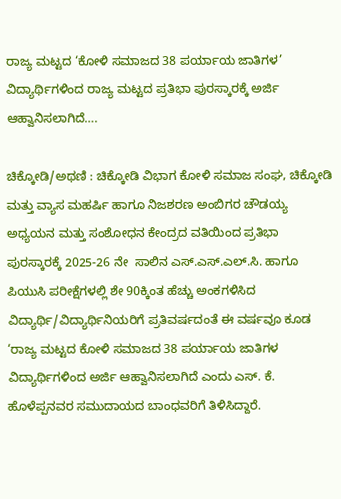ರಾಜ್ಯ ಮಟ್ಟದ ‘ಕೋಳಿ ಸಮಾಜದ 38 ಪರ್ಯಾಯ ಜಾತಿಗಳ’ ವಿದ್ಯಾರ್ಥಿಗಳಿಂದ ರಾಜ್ಯ ಮಟ್ಟದ ಪ್ರತಿಭಾ ಪುರಸ್ಕಾರಕ್ಕೆ ಅರ್ಜಿ ಆಹ್ವಾನಿಸಲಾಗಿದೆ….

ಚಿಕ್ಕೋಡಿ/ಅಥಣಿ : ಚಿಕ್ಕೋಡಿ ವಿಭಾಗ ಕೋಳಿ ಸಮಾಜ ಸಂಘ, ಚಿಕ್ಕೋಡಿ ಮತ್ತು ವ್ಯಾಸ ಮಹರ್ಷಿ ಹಾಗೂ ನಿಜಶರಣ ಅಂಬಿಗರ ಚೌಡಯ್ಯ ಅಧ್ಯಯನ ಮತ್ತು ಸಂಶೋಧನ ಕೇಂದ್ರದ ವತಿಯಿಂದ ಪ್ರತಿಭಾ ಪುರಸ್ಕಾರಕ್ಕೆ 2025-26 ನೇ  ಸಾಲಿನ ಎಸ್.ಎಸ್.ಎಲ್.ಸಿ. ಹಾಗೂ ಪಿಯುಸಿ ಪರೀಕ್ಷೆಗಳಲ್ಲಿ ಶೇ 90ಕ್ಕಿಂತ ಹೆಚ್ಚು ಅಂಕಗಳಿಸಿದ ವಿದ್ಯಾರ್ಥಿ/ವಿದ್ಯಾರ್ಥಿನಿಯರಿಗೆ ಪ್ರತಿವರ್ಷದಂತೆ ಈ ವರ್ಷವೂ ಕೂಡ ‘ರಾಜ್ಯ ಮಟ್ಟದ ಕೋಳಿ ಸಮಾಜದ 38 ಪರ್ಯಾಯ ಜಾತಿಗಳ ವಿದ್ಯಾರ್ಥಿಗಳಿಂದ ಅರ್ಜಿ ಆಹ್ವಾನಿಸಲಾಗಿದೆ ಎಂದು ಎಸ್. ಕೆ. ಹೊಳೆಪ್ಪನವರ ಸಮುದಾಯದ ಬಾಂಧವರಿಗೆ ತಿಳಿಸಿದ್ದಾರೆ.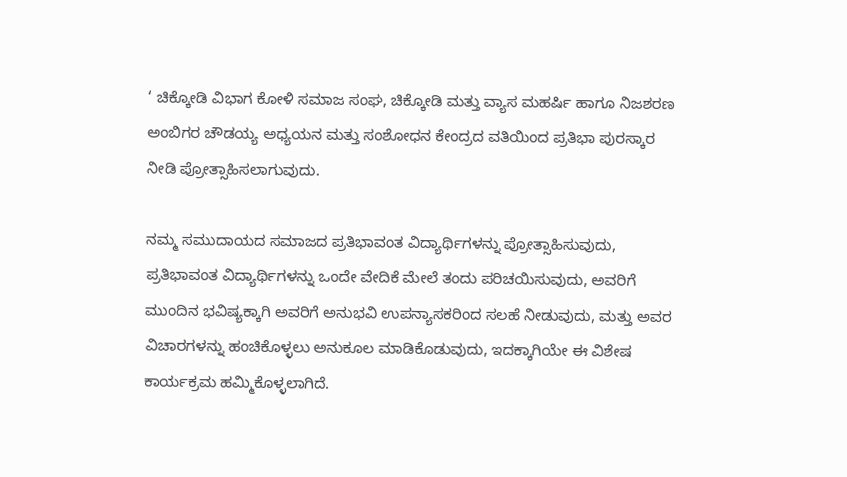‘ ಚಿಕ್ಕೋಡಿ ವಿಭಾಗ ಕೋಳಿ ಸಮಾಜ ಸಂಘ, ಚಿಕ್ಕೋಡಿ ಮತ್ತು ವ್ಯಾಸ ಮಹರ್ಷಿ ಹಾಗೂ ನಿಜಶರಣ ಅಂಬಿಗರ ಚೌಡಯ್ಯ ಅಧ್ಯಯನ ಮತ್ತು ಸಂಶೋಧನ ಕೇಂದ್ರದ ವತಿಯಿಂದ ಪ್ರತಿಭಾ ಪುರಸ್ಕಾರ ನೀಡಿ ಪ್ರೋತ್ಸಾಹಿಸಲಾಗುವುದು.

ನಮ್ಮ ಸಮುದಾಯದ ಸಮಾಜದ ಪ್ರತಿಭಾವಂತ ವಿದ್ಯಾರ್ಥಿಗಳನ್ನು ಪ್ರೋತ್ಸಾಹಿಸುವುದು, ಪ್ರತಿಭಾವಂತ ವಿದ್ಯಾರ್ಥಿಗಳನ್ನು ಒಂದೇ ವೇದಿಕೆ ಮೇಲೆ ತಂದು ಪರಿಚಯಿಸುವುದು, ಅವರಿಗೆ ಮುಂದಿನ ಭವಿಷ್ಯಕ್ಕಾಗಿ ಅವರಿಗೆ ಅನುಭವಿ ಉಪನ್ಯಾಸಕರಿಂದ ಸಲಹೆ ನೀಡುವುದು, ಮತ್ತು ಅವರ ವಿಚಾರಗಳನ್ನು ಹಂಚಿಕೊಳ್ಳಲು ಅನುಕೂಲ ಮಾಡಿಕೊಡುವುದು, ಇದಕ್ಕಾಗಿಯೇ ಈ ವಿಶೇಷ ಕಾರ್ಯಕ್ರಮ ಹಮ್ಮಿಕೊಳ್ಳಲಾಗಿದೆ.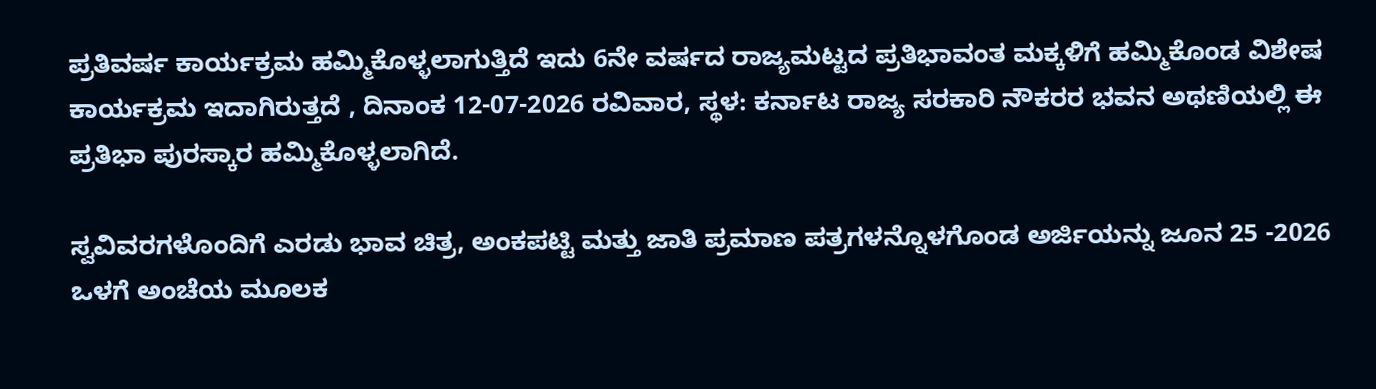ಪ್ರತಿವರ್ಷ ಕಾರ್ಯಕ್ರಮ ಹಮ್ಮಿಕೊಳ್ಳಲಾಗುತ್ತಿದೆ ಇದು 6ನೇ ವರ್ಷದ ರಾಜ್ಯಮಟ್ಟದ ಪ್ರತಿಭಾವಂತ ಮಕ್ಕಳಿಗೆ ಹಮ್ಮಿಕೊಂಡ ವಿಶೇಷ ಕಾರ್ಯಕ್ರಮ ಇದಾಗಿರುತ್ತದೆ , ದಿನಾಂಕ 12-07-2026 ರವಿವಾರ, ಸ್ಥಳ: ಕರ್ನಾಟ ರಾಜ್ಯ ಸರಕಾರಿ ನೌಕರರ ಭವನ ಅಥಣಿಯಲ್ಲಿ ಈ ಪ್ರತಿಭಾ ಪುರಸ್ಕಾರ ಹಮ್ಮಿಕೊಳ್ಳಲಾಗಿದೆ.

ಸ್ವವಿವರಗಳೊಂದಿಗೆ ಎರಡು ಭಾವ ಚಿತ್ರ, ಅಂಕಪಟ್ಟಿ ಮತ್ತು ಜಾತಿ ಪ್ರಮಾಣ ಪತ್ರಗಳನ್ನೊಳಗೊಂಡ ಅರ್ಜಿಯನ್ನು ಜೂನ 25 -2026 ಒಳಗೆ ಅಂಚೆಯ ಮೂಲಕ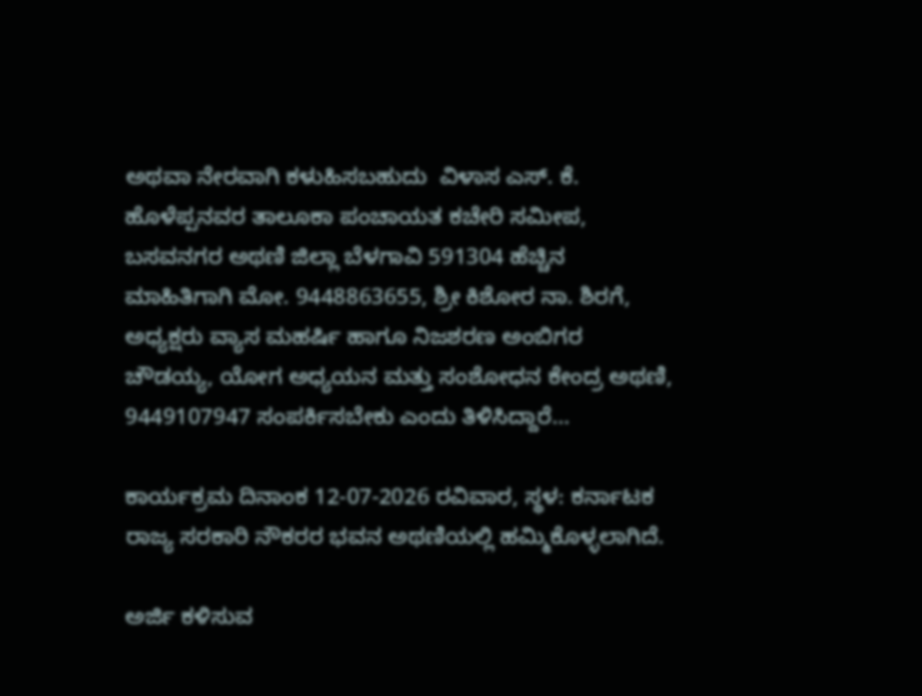ಅಥವಾ ನೇರವಾಗಿ ಕಳುಹಿಸಬಹುದು  ವಿಳಾಸ ಎಸ್. ಕೆ. ಹೊಳೆಪ್ಪನವರ ತಾಲೂಕಾ ಪಂಚಾಯತ ಕಚೇರಿ ಸಮೀಪ, ಬಸವನಗರ ಅಥಣಿ ಜಿಲ್ಲಾ ಬೆಳಗಾವಿ 591304 ಹೆಚ್ಚಿನ ಮಾಹಿತಿಗಾಗಿ ಮೋ. 9448863655, ಶ್ರೀ ಕಿಶೋರ ನಾ. ಶಿರಗೆ, ಅಧ್ಯಕ್ಷರು ವ್ಯಾಸ ಮಹರ್ಷಿ ಹಾಗೂ ನಿಜಶರಣ ಅಂಬಿಗರ ಚೌಡಯ್ಯ, ಯೋಗ ಅಧ್ಯಯನ ಮತ್ತು ಸಂಶೋಧನ ಕೇಂದ್ರ ಅಥಣಿ, 9449107947 ಸಂಪರ್ಕಿಸಬೇಕು ಎಂದು ತಿಳಿಸಿದ್ದಾರೆ…

ಕಾರ್ಯಕ್ರಮ ದಿನಾಂಕ 12-07-2026 ರವಿವಾರ, ಸ್ಥಳ: ಕರ್ನಾಟಕ ರಾಜ್ಯ ಸರಕಾರಿ ನೌಕರರ ಭವನ ಅಥಣಿಯಲ್ಲಿ ಹಮ್ಮಿಕೊಳ್ಳಲಾಗಿದೆ.

ಅರ್ಜಿ ಕಳಿಸುವ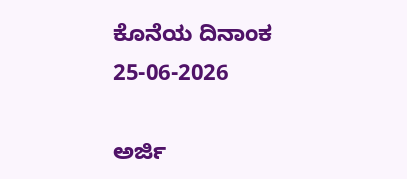ಕೊನೆಯ ದಿನಾಂಕ 25-06-2026

ಅರ್ಜಿ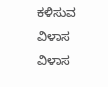ಕಳಿಸುವ ವಿಳಾಸ
ವಿಳಾಸ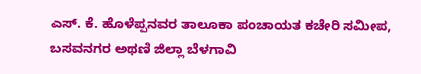ಎಸ್. ಕೆ. ಹೊಳೆಪ್ಪನವರ ತಾಲೂಕಾ ಪಂಚಾಯತ ಕಚೇರಿ ಸಮೀಪ, ಬಸವನಗರ ಅಥಣಿ ಜಿಲ್ಲಾ ಬೆಳಗಾವಿ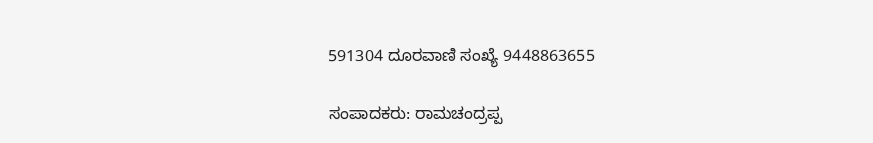591304 ದೂರವಾಣಿ ಸಂಖ್ಯೆ 9448863655

ಸಂಪಾದಕರು: ರಾಮಚಂದ್ರಪ್ಪ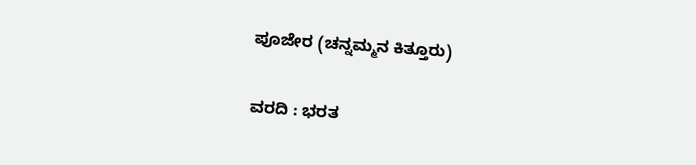ಪೂಜೇರ (ಚನ್ನಮ್ಮನ ಕಿತ್ತೂರು)

ವರದಿ : ಭರತ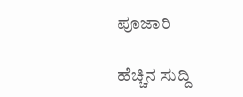ಪೂಜಾರಿ

ಹೆಚ್ಚಿನ ಸುದ್ದಿ